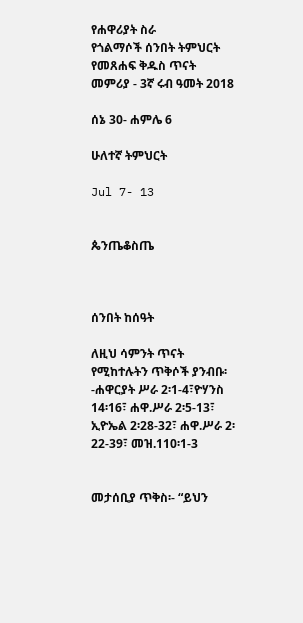የሐዋሪያት ስራ
የጎልማሶች ሰንበት ትምህርት
የመጸሐፍ ቅዱስ ጥናት መምሪያ - 3ኛ ሩብ ዓመት 2018

ሰኔ 30- ሐምሌ 6

ሁለተኛ ትምህርት

Jul 7- 13


ጴንጤቆስጤ



ሰንበት ከሰዓት

ለዚህ ሳምንት ጥናት የሚከተሉትን ጥቅሶች ያንብቡ፡-ሐዋርያት ሥራ 2፡1-4፣ዮሃንስ 14፡16፣ ሐዋ.ሥራ 2፡5-13፣ ኢዮኤል 2፡28-32፣ ሐዋ.ሥራ 2፡22-39፣ መዝ.110፡1-3


መታሰቢያ ጥቅስ፡- “ይህን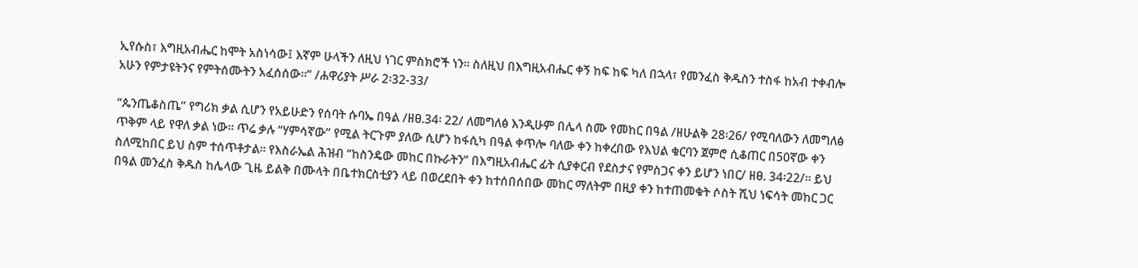ኢየሱስ፣ እግዚአብሔር ከሞት አስነሳው፤ እኛም ሁላችን ለዚህ ነገር ምስክሮች ነን፡፡ ስለዚህ በእግዚአብሔር ቀኝ ከፍ ከፍ ካለ በኋላ፣ የመንፈስ ቅዱስን ተስፋ ከአብ ተቀብሎ አሁን የምታዩትንና የምትሰሙትን አፈሰሰው፡፡” /ሐዋሪያት ሥራ 2፡32-33/

“ጴንጤቆስጤ” የግሪክ ቃል ሲሆን የአይሁድን የሰባት ሱባኤ በዓል /ዘፀ.34፡ 22/ ለመግለፅ እንዲሁም በሌላ ስሙ የመከር በዓል /ዘሁልቅ 28፡26/ የሚባለውን ለመግለፅ ጥቅም ላይ የዋለ ቃል ነው፡፡ ጥሬ ቃሉ “ሃምሳኛው” የሚል ትርጉም ያለው ሲሆን ከፋሲካ በዓል ቀጥሎ ባለው ቀን ከቀረበው የእህል ቁርባን ጀምሮ ሲቆጠር በ50ኛው ቀን ስለሚከበር ይህ ስም ተሰጥቶታል፡፡ የእስራኤል ሕዝብ “ከስንዴው መከር በኩራትን” በእግዚአብሔር ፊት ሲያቀርብ የደስታና የምስጋና ቀን ይሆን ነበር/ ዘፀ. 34፡22/፡፡ ይህ በዓል መንፈስ ቅዱስ ከሌላው ጊዜ ይልቅ በሙላት በቤተክርስቲያን ላይ በወረደበት ቀን ከተሰበሰበው መከር ማለትም በዚያ ቀን ከተጠመቁት ሶስት ሺህ ነፍሳት መከር ጋር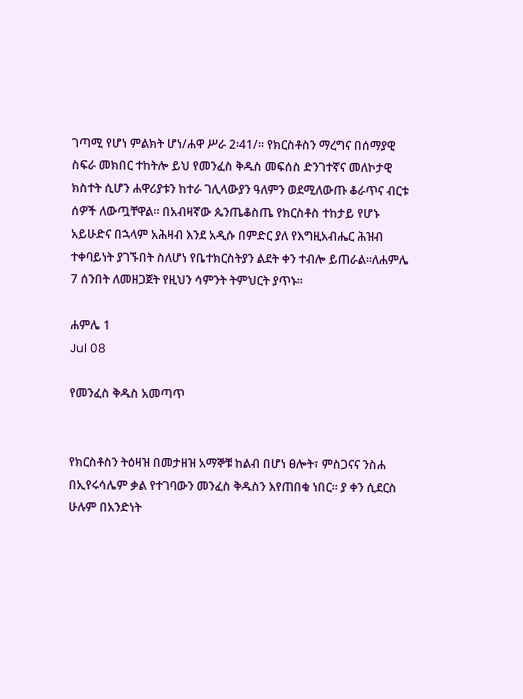ገጣሚ የሆነ ምልክት ሆነ/ሐዋ ሥራ 2፡41/፡፡ የክርስቶስን ማረግና በሰማያዊ ስፍራ መክበር ተከትሎ ይህ የመንፈስ ቅዱስ መፍሰስ ድንገተኛና መለኮታዊ ክስተት ሲሆን ሐዋሪያቱን ከተራ ገሊላውያን ዓለምን ወደሚለውጡ ቆራጥና ብርቱ ሰዎች ለውጧቸዋል፡፡ በአብዛኛው ጴንጤቆስጤ የክርስቶስ ተከታይ የሆኑ አይሁድና በኋላም አሕዛብ እንደ አዲሱ በምድር ያለ የእግዚአብሔር ሕዝብ ተቀባይነት ያገኙበት ስለሆነ የቤተክርስትያን ልደት ቀን ተብሎ ይጠራል፡፡ለሐምሌ 7 ሰንበት ለመዘጋጀት የዚህን ሳምንት ትምህርት ያጥኑ፡፡

ሐምሌ 1
Jul 08

የመንፈስ ቅዱስ አመጣጥ


የክርስቶስን ትዕዛዝ በመታዘዝ አማኞቹ ከልብ በሆነ ፀሎት፣ ምስጋናና ንስሐ በኢየሩሳሌም ቃል የተገባውን መንፈስ ቅዱስን እየጠበቁ ነበር፡፡ ያ ቀን ሲደርስ ሁሉም በአንድነት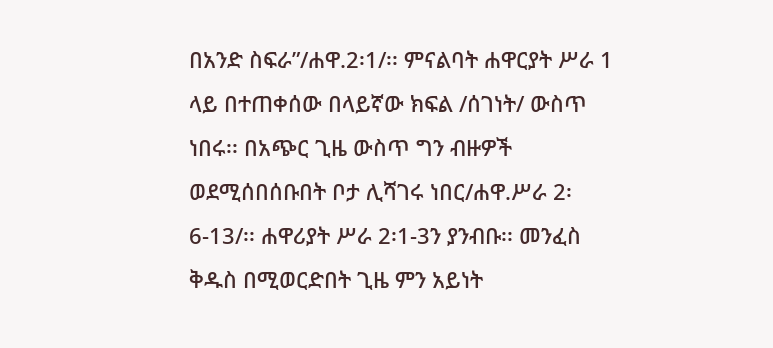በአንድ ስፍራ”/ሐዋ.2፡1/፡፡ ምናልባት ሐዋርያት ሥራ 1 ላይ በተጠቀሰው በላይኛው ክፍል /ሰገነት/ ውስጥ ነበሩ፡፡ በአጭር ጊዜ ውስጥ ግን ብዙዎች ወደሚሰበሰቡበት ቦታ ሊሻገሩ ነበር/ሐዋ.ሥራ 2፡6-13/፡፡ ሐዋሪያት ሥራ 2፡1-3ን ያንብቡ፡፡ መንፈስ ቅዱስ በሚወርድበት ጊዜ ምን አይነት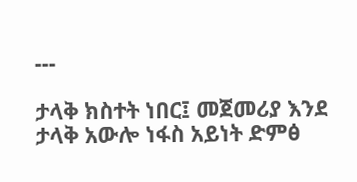---

ታላቅ ክስተት ነበር፤ መጀመሪያ እንደ ታላቅ አውሎ ነፋስ አይነት ድምፅ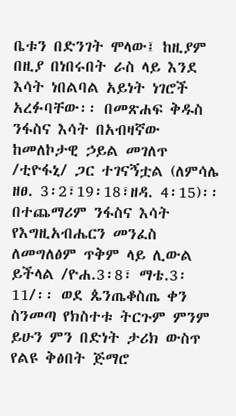ቤቱን በድንገት ሞላው፤ ከዚያም በዚያ በነበሩበት ራስ ላይ እንደ እሳት ነበልባል አይነት ነገሮች አረፉባቸው፡፡ በመጽሐፍ ቅዱስ ንፋስና እሳት በአብዛኛው ከመለኮታዊ ኃይል መገለጥ /ቲዮፋኒ/ ጋር ተገናኝቷል (ለምሳሌ ዘፀ. 3፡2፣19፡18፣ዘዳ. 4፡15)፡፡ በተጨማሪም ንፋስና እሳት የእግዚአብሔርን መንፈስ ለመግለፅም ጥቅም ላይ ሊውል ይችላል /ዮሐ.3፡8፣ ማቴ.3፡ 11/፡፡ ወደ ጴንጤቆስጤ ቀን ስንመጣ የክስተቱ ትርጉም ምንም ይሁን ምን በድነት ታሪክ ውስጥ የልዩ ቅፅበት ጅማሮ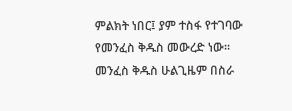ምልክት ነበር፤ ያም ተስፋ የተገባው የመንፈስ ቅዱስ መውረድ ነው፡፡ መንፈስ ቅዱስ ሁልጊዜም በስራ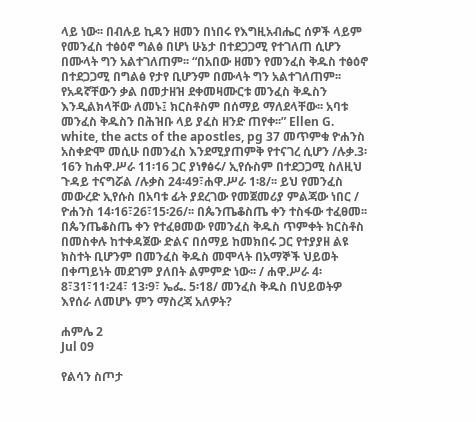ላይ ነው፡፡ በብሉይ ኪዳን ዘመን በነበሩ የእግዚአብሔር ሰዎች ላይም የመንፈስ ተፅዕኖ ግልፅ በሆነ ሁኔታ በተደጋጋሚ የተገለጠ ሲሆን በሙላት ግን አልተገለጠም፡፡ “በአበው ዘመን የመንፈስ ቅዱስ ተፅዕኖ በተደጋጋሚ በግልፅ የታየ ቢሆንም በሙላት ግን አልተገለጠም፡፡ የአዳኛቸውን ቃል በመታዘዝ ደቀመዛሙርቱ መንፈስ ቅዱስን እንዲልክላቸው ለመኑ፤ ክርስቶስም በሰማይ ማለደላቸው፡፡ አባቱ መንፈስ ቅዱስን በሕዝቡ ላይ ያፈስ ዘንድ ጠየቀ፡፡” Ellen G. white, the acts of the apostles, pg 37 መጥምቁ ዮሐንስ አስቀድሞ መሲሁ በመንፈስ እንደሚያጠምቅ የተናገረ ሲሆን /ሉቃ.3፡16ን ከሐዋ.ሥራ 11፡16 ጋር ያነፃፅሩ/ ኢየሱስም በተደጋጋሚ ስለዚህ ጉዳይ ተናግሯል /ሉቃስ 24፡49፣ሐዋ.ሥራ 1፡8/፡፡ ይህ የመንፈስ መውረድ ኢየሱስ በአባቱ ፊት ያደረገው የመጀመሪያ ምልጃው ነበር / ዮሐንስ 14፡16፣26፣15፡26/፡፡ በጴንጤቆስጤ ቀን ተስፋው ተፈፀመ፡፡ በጴንጤቆስጤ ቀን የተፈፀመው የመንፈስ ቅዱስ ጥምቀት ክርስቶስ በመስቀሉ ከተቀዳጀው ድልና በሰማይ ከመክበሩ ጋር የተያያዘ ልዩ ክስተት ቢሆንም በመንፈስ ቅዱስ መሞላት በአማኞች ህይወት በቀጣይነት መደገም ያለበት ልምምድ ነው፡፡ / ሐዋ.ሥራ 4፡8፣31፣11፡24፣ 13፡9፣ ኤፌ. 5፡18/ መንፈስ ቅዱስ በህይወትዎ እየሰራ ለመሆኑ ምን ማስረጃ አለዎት?

ሐምሌ 2
Jul 09

የልሳን ስጦታ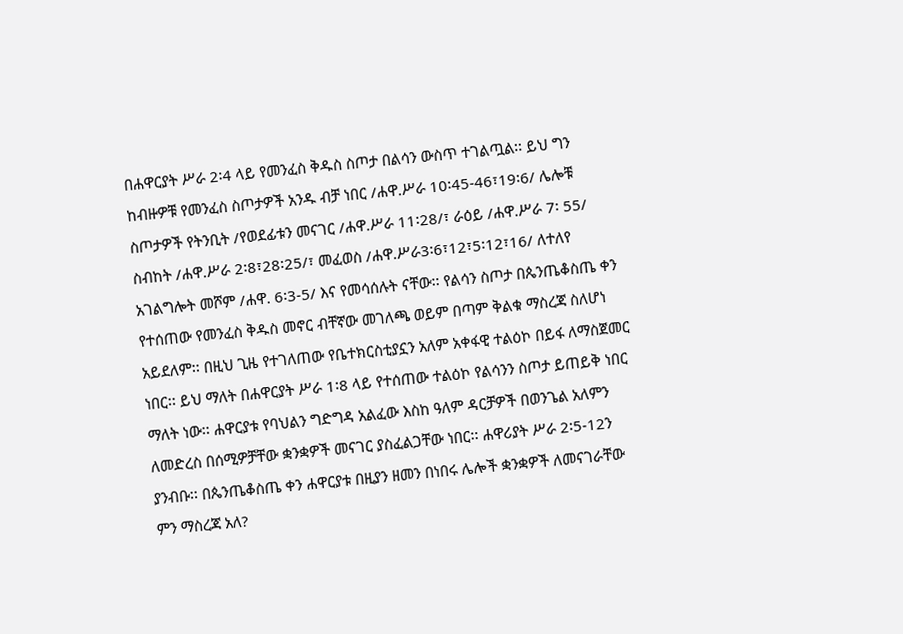በሐዋርያት ሥራ 2፡4 ላይ የመንፈስ ቅዱስ ስጦታ በልሳን ውስጥ ተገልጧል፡፡ ይህ ግን ከብዙዎቹ የመንፈስ ስጦታዎች አንዱ ብቻ ነበር /ሐዋ.ሥራ 10፡45-46፣19፡6/ ሌሎቹ ስጦታዎች የትንቢት /የወደፊቱን መናገር /ሐዋ.ሥራ 11፡28/፣ ራዕይ /ሐዋ.ሥራ 7፡ 55/ ስብከት /ሐዋ.ሥራ 2፡8፣28፡25/፣ መፈወስ /ሐዋ.ሥራ3፡6፣12፣5፡12፣16/ ለተለየ አገልግሎት መሾም /ሐዋ. 6፡3-5/ እና የመሳሰሉት ናቸው፡፡ የልሳን ስጦታ በጴንጤቆስጤ ቀን የተሰጠው የመንፈስ ቅዱስ መኖር ብቸኛው መገለጫ ወይም በጣም ቅልቁ ማስረጃ ስለሆነ አይደለም፡፡ በዚህ ጊዜ የተገለጠው የቤተክርስቲያኗን አለም አቀፋዊ ተልዕኮ በይፋ ለማስጀመር ነበር፡፡ ይህ ማለት በሐዋርያት ሥራ 1፡8 ላይ የተሰጠው ተልዕኮ የልሳንን ስጦታ ይጠይቅ ነበር ማለት ነው፡፡ ሐዋርያቱ የባህልን ግድግዳ አልፈው እስከ ዓለም ዳርቻዎች በወንጌል አለምን ለመድረስ በሰሚዎቻቸው ቋንቋዎች መናገር ያስፈልጋቸው ነበር፡፡ ሐዋሪያት ሥራ 2፡5-12ን ያንብቡ፡፡ በጴንጤቆስጤ ቀን ሐዋርያቱ በዚያን ዘመን በነበሩ ሌሎች ቋንቋዎች ለመናገራቸው ምን ማስረጃ አለ?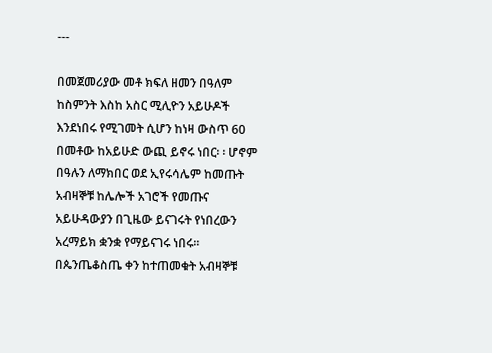---

በመጀመሪያው መቶ ክፍለ ዘመን በዓለም ከስምንት እስከ አስር ሚሊዮን አይሁዶች እንደነበሩ የሚገመት ሲሆን ከነዛ ውስጥ 60 በመቶው ከአይሁድ ውጪ ይኖሩ ነበር፡ ፡ ሆኖም በዓሉን ለማክበር ወደ ኢየሩሳሌም ከመጡት አብዛኞቹ ከሌሎች አገሮች የመጡና አይሁዳውያን በጊዜው ይናገሩት የነበረውን አረማይክ ቋንቋ የማይናገሩ ነበሩ፡፡ በጴንጤቆስጤ ቀን ከተጠመቁት አብዛኞቹ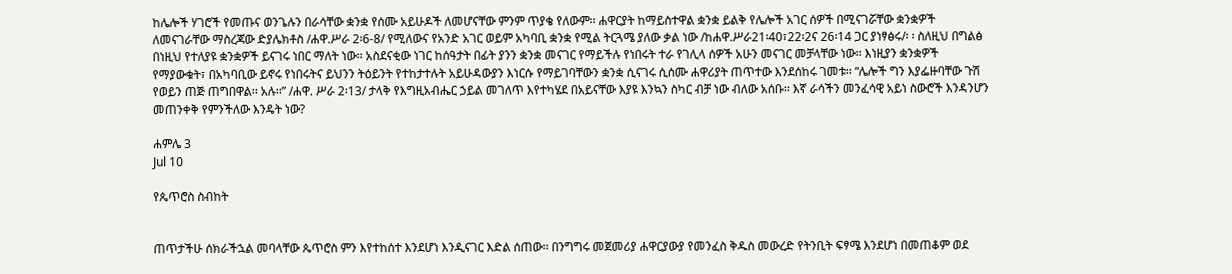ከሌሎች ሃገሮች የመጡና ወንጌሉን በራሳቸው ቋንቋ የሰሙ አይሁዶች ለመሆናቸው ምንም ጥያቄ የለውም፡፡ ሐዋርያት ከማይስተዋል ቋንቋ ይልቅ የሌሎች አገር ሰዎች በሚናገሯቸው ቋንቋዎች ለመናገራቸው ማስረጃው ድያሌክቶስ /ሐዋ.ሥራ 2፡6-8/ የሚለውና የአንድ አገር ወይም አካባቢ ቋንቋ የሚል ትርጓሜ ያለው ቃል ነው /ከሐዋ.ሥራ21፡40፣22፡2ና 26፡14 ጋር ያነፃፅሩ/፡ ፡ ስለዚህ በግልፅ በነዚህ የተለያዩ ቋንቋዎች ይናገሩ ነበር ማለት ነው፡፡ አስደናቂው ነገር ከሰዓታት በፊት ያንን ቋንቋ መናገር የማይችሉ የነበሩት ተራ የገሊላ ሰዎች አሁን መናገር መቻላቸው ነው፡፡ እነዚያን ቋንቋዎች የማያውቁት፣ በአካባቢው ይኖሩ የነበሩትና ይህንን ትዕይንት የተከታተሉት አይሁዳውያን እነርሱ የማይገባቸውን ቋንቋ ሲናገሩ ሲሰሙ ሐዋሪያት ጠጥተው እንደሰከሩ ገመቱ፡፡ “ሌሎች ግን እያፌዙባቸው ጉሽ የወይን ጠጅ ጠግበዋል፡፡ አሉ፡፡” /ሐዋ. ሥራ 2፡13/ ታላቅ የእግዚአብሔር ኃይል መገለጥ እየተካሄደ በአይናቸው እያዩ እንኳን ስካር ብቻ ነው ብለው አሰቡ፡፡ እኛ ራሳችን መንፈሳዊ አይነ ስውሮች እንዳንሆን መጠንቀቅ የምንችለው እንዴት ነው?

ሐምሌ 3
Jul 10

የጴጥሮስ ስብከት


ጠጥታችሁ ሰክራችኋል መባላቸው ጴጥሮስ ምን እየተከሰተ እንደሆነ እንዲናገር እድል ሰጠው፡፡ በንግግሩ መጀመሪያ ሐዋርያውያ የመንፈስ ቅዱስ መውረድ የትንቢት ፍፃሜ እንደሆነ በመጠቆም ወደ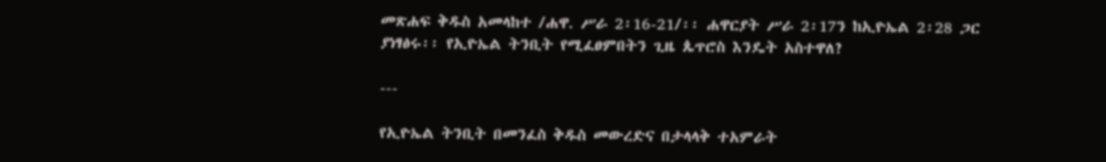መጽሐፍ ቅዱስ አመላከተ /ሐዋ. ሥራ 2፡16-21/፡፡ ሐዋርያት ሥራ 2፡17ን ከኢዮኤል 2፡28 ጋር ያነፃፅሩ፡፡ የኢዮኤል ትንቢት የሚፈፀምበትን ጊዜ ጴጥሮስ እንዴት አስተዋለ?

---

የኢዮኤል ትንቢት በመንፈስ ቅዱስ መውረድና በታላላቅ ተአምራት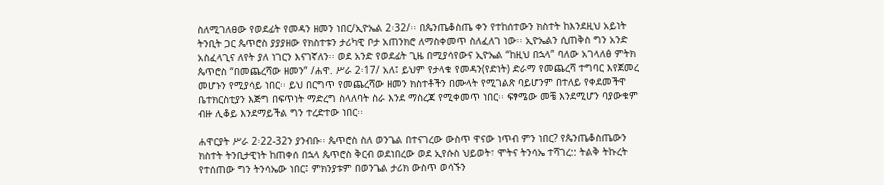ስለሚገለፀው የወደፊት የመዳን ዘመን ነበር/ኢዮኤል 2፡32/፡፡ በጴንጤቆስጤ ቀን የተከሰተውን ክስተት ከእንደዚህ አይነት ትንቢት ጋር ጴጥሮስ ያያያዘው የክስተቱን ታሪካዊ ቦታ አጠንክሮ ለማስቀመጥ ስለፈለገ ነው፡፡ ኢዮኤልን ሲጠቅስ ግን አንድ አስፈላጊና ለየት ያለ ነገርን እናገኛለን፡፡ ወደ አንድ የወደፊት ጊዜ በሚያሳየውና ኢዮኤል “ከዚህ በኋላ” ባለው አገላለፅ ምትክ ጴጥሮስ “በመጨረሻው ዘመን” /ሐዋ. ሥራ 2፡17/ አለ፤ ይህም የታላቁ የመዳን(የድነት) ድራማ የመጨረሻ ተግባር እየጀመረ መሆኑን የሚያሳይ ነበር፡፡ ይህ በርግጥ የመጨረሻው ዘመን ክስተቶችን በሙላት የሚገልጽ ባይሆንም በተለይ የቀደመችዋ ቤተክርስቲያን እጅግ በፍጥነት ማድረግ ስላለባት ስራ እንደ ማስረጃ የሚቀመጥ ነበር፡፡ ፍፃሜው መቼ እንደሚሆን ባያውቁም ብዙ ሊቆይ እንደማይችል ግን ተረድተው ነበር፡፡

ሐዋርያት ሥራ 2፡22-32ን ያንብቡ፡፡ ጴጥሮስ ስለ ወንጌል በተናገረው ውስጥ ዋናው ነጥብ ምን ነበር? የጴንጤቆስጤውን ክስተት ትንቢታዊነት ከጠቀሰ በኋላ ጴጥሮስ ቅርብ ወደነበረው ወደ ኢየሱስ ህይወት፣ ሞትና ትንሳኤ ተሻገረ:: ትልቅ ትኩረት የተሰጠው ግን ትንሳኤው ነበር፤ ምክንያቱም በወንጌል ታሪክ ውስጥ ወሳኙን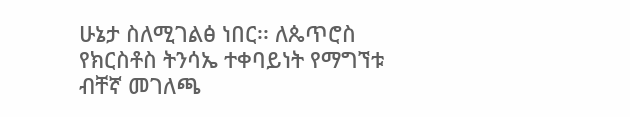ሁኔታ ስለሚገልፅ ነበር፡፡ ለጴጥሮስ የክርስቶስ ትንሳኤ ተቀባይነት የማግኘቱ ብቸኛ መገለጫ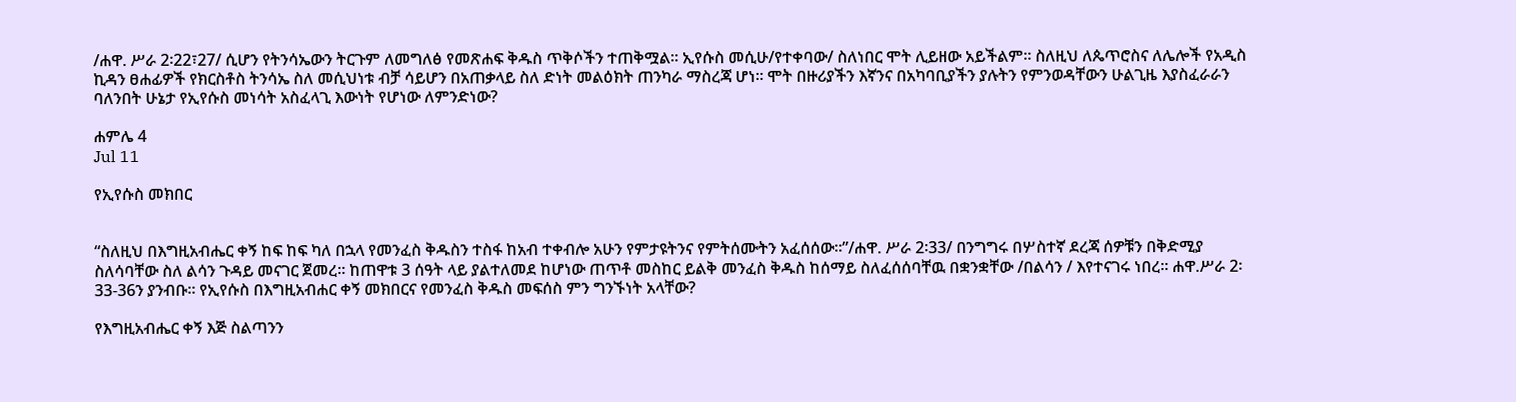/ሐዋ. ሥራ 2፡22፣27/ ሲሆን የትንሳኤውን ትርጉም ለመግለፅ የመጽሐፍ ቅዱስ ጥቅሶችን ተጠቅሟል፡፡ ኢየሱስ መሲሁ/የተቀባው/ ስለነበር ሞት ሊይዘው አይችልም፡፡ ስለዚህ ለጴጥሮስና ለሌሎች የአዲስ ኪዳን ፀሐፊዎች የክርስቶስ ትንሳኤ ስለ መሲህነቱ ብቻ ሳይሆን በአጠቃላይ ስለ ድነት መልዕክት ጠንካራ ማስረጃ ሆነ፡፡ ሞት በዙሪያችን እኛንና በአካባቢያችን ያሉትን የምንወዳቸውን ሁልጊዜ እያስፈራራን ባለንበት ሁኔታ የኢየሱስ መነሳት አስፈላጊ እውነት የሆነው ለምንድነው?

ሐምሌ 4
Jul 11

የኢየሱስ መክበር


“ስለዚህ በእግዚአብሔር ቀኝ ከፍ ከፍ ካለ በኋላ የመንፈስ ቅዱስን ተስፋ ከአብ ተቀብሎ አሁን የምታዩትንና የምትሰሙትን አፈሰሰው፡፡”/ሐዋ. ሥራ 2፡33/ በንግግሩ በሦስተኛ ደረጃ ሰዎቹን በቅድሚያ ስለሳባቸው ስለ ልሳን ጉዳይ መናገር ጀመረ፡፡ ከጠዋቱ 3 ሰዓት ላይ ያልተለመደ ከሆነው ጠጥቶ መስከር ይልቅ መንፈስ ቅዱስ ከሰማይ ስለፈሰሰባቸዉ በቋንቋቸው /በልሳን / እየተናገሩ ነበረ፡፡ ሐዋ.ሥራ 2፡33-36ን ያንብቡ፡፡ የኢየሱስ በእግዚአብሐር ቀኝ መክበርና የመንፈስ ቅዱስ መፍሰስ ምን ግንኙነት አላቸው?

የእግዚአብሔር ቀኝ እጅ ስልጣንን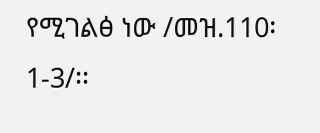የሚገልፅ ነው /መዝ.110፡1-3/፡፡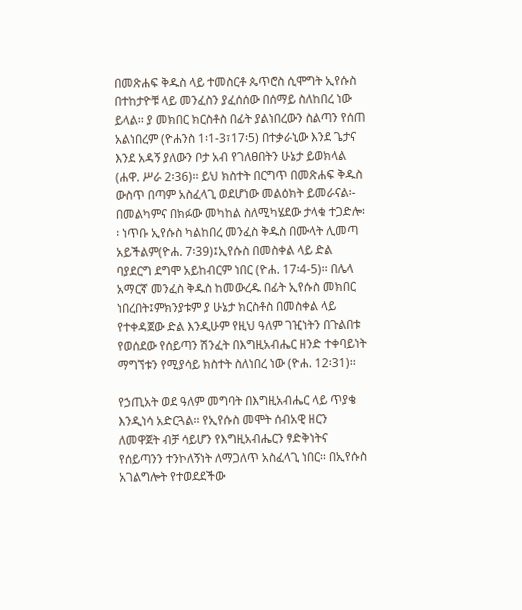በመጽሐፍ ቅዱስ ላይ ተመስርቶ ጴጥሮስ ሲሞግት ኢየሱስ በተከታዮቹ ላይ መንፈስን ያፈሰሰው በሰማይ ስለከበረ ነው ይላል፡፡ ያ መክበር ክርስቶስ በፊት ያልነበረውን ስልጣን የሰጠ አልነበረም (ዮሐንስ 1፡1-3፣17፡5) በተቃራኒው እንደ ጌታና እንደ አዳኝ ያለውን ቦታ አብ የገለፀበትን ሁኔታ ይወክላል (ሐዋ. ሥራ 2፡36)፡፡ ይህ ክስተት በርግጥ በመጽሐፍ ቅዱስ ውስጥ በጣም አስፈላጊ ወደሆነው መልዕክት ይመራናል፡- በመልካምና በክፉው መካከል ስለሚካሄደው ታላቁ ተጋድሎ፡፡ ነጥቡ ኢየሱስ ካልከበረ መንፈስ ቅዱስ በሙላት ሊመጣ አይችልም(ዮሐ. 7፡39)፤ኢየሱስ በመስቀል ላይ ድል ባያደርግ ደግሞ አይከብርም ነበር (ዮሐ. 17፡4-5)፡፡ በሌላ አማርኛ መንፈስ ቅዱስ ከመውረዱ በፊት ኢየሱስ መክበር ነበረበት፤ምክንያቱም ያ ሁኔታ ክርስቶስ በመስቀል ላይ የተቀዳጀው ድል እንዲሁም የዚህ ዓለም ገዢነትን በጉልበቱ የወሰደው የሰይጣን ሽንፈት በእግዚአብሔር ዘንድ ተቀባይነት ማግኘቱን የሚያሳይ ክስተት ስለነበረ ነው (ዮሐ. 12፡31)፡፡

የኃጢአት ወደ ዓለም መግባት በእግዚአብሔር ላይ ጥያቄ እንዲነሳ አድርጓል፡፡ የኢየሱስ መሞት ሰብአዊ ዘርን ለመዋጀት ብቻ ሳይሆን የእግዚአብሔርን ፃድቅነትና የሰይጣንን ተንኮለኝነት ለማጋለጥ አስፈላጊ ነበር፡፡ በኢየሱስ አገልግሎት የተወደደችው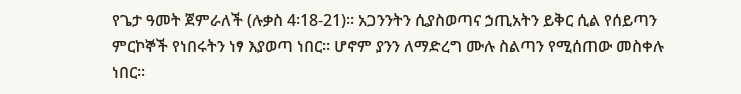የጌታ ዓመት ጀምራለች (ሉቃስ 4፡18-21)፡፡ አጋንንትን ሲያስወጣና ኃጢአትን ይቅር ሲል የሰይጣን ምርኮኞች የነበሩትን ነፃ እያወጣ ነበር፡፡ ሆኖም ያንን ለማድረግ ሙሉ ስልጣን የሚሰጠው መስቀሉ ነበር፡፡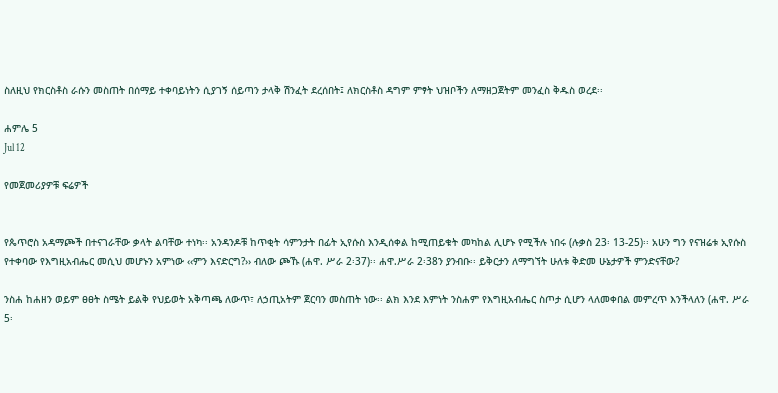ስለዚህ የክርስቶስ ራሱን መስጠት በሰማይ ተቀባይነትን ሲያገኝ ሰይጣን ታላቅ ሽንፈት ደረሰበት፤ ለክርስቶስ ዳግም ምፃት ህዝቦችን ለማዘጋጀትም መንፈስ ቅዱስ ወረደ፡፡

ሐምሌ 5
Jul 12

የመጀመሪያዎቹ ፍሬዎች


የጴጥሮስ አዳማጮች በተናገራቸው ቃላት ልባቸው ተነካ፡፡ አንዳንዶቹ ከጥቂት ሳምንታት በፊት ኢየሱስ እንዲሰቀል ከሚጠይቁት መካከል ሊሆኑ የሚችሉ ነበሩ (ሉቃስ 23፡ 13-25)፡፡ አሁን ግን የናዝሬቱ ኢየሱስ የተቀባው የእግዚአብሔር መሲህ መሆኑን አምነው ‹‹ምን እናድርግ?›› ብለው ጮኹ (ሐዋ. ሥራ 2፡37)፡፡ ሐዋ.ሥራ 2፡38ን ያንብቡ፡፡ ይቅርታን ለማግኘት ሁለቱ ቅድመ ሁኔታዎች ምንድናቸው?

ንስሐ ከሐዘን ወይም ፀፀት ስሜት ይልቅ የህይወት አቅጣጫ ለውጥ፣ ለኃጢአትም ጀርባን መስጠት ነው፡፡ ልክ እንደ እምነት ንስሐም የእግዚአብሔር ስጦታ ሲሆን ላለመቀበል መምረጥ እንችላለን (ሐዋ. ሥራ 5፡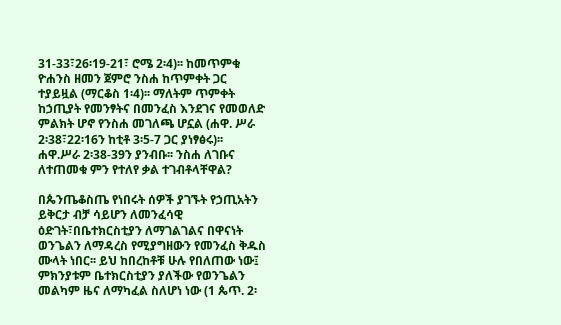31-33፣26፡19-21፣ ሮሜ 2፡4)፡፡ ከመጥምቁ ዮሐንስ ዘመን ጀምሮ ንስሐ ከጥምቀት ጋር ተያይዟል (ማርቆስ 1፡4)፡፡ ማለትም ጥምቀት ከኃጢያት የመንፃትና በመንፈስ እንደገና የመወለድ ምልክት ሆኖ የንስሐ መገለጫ ሆኗል (ሐዋ. ሥራ 2፡38፣22፡16ን ከቲቶ 3፡5-7 ጋር ያነፃፅሩ)፡፡ ሐዋ.ሥራ 2፡38-39ን ያንብቡ፡፡ ንስሐ ለገቡና ለተጠመቁ ምን የተለየ ቃል ተገብቶላቸዋል?

በጴንጤቆስጤ የነበሩት ሰዎች ያገኙት የኃጢአትን ይቅርታ ብቻ ሳይሆን ለመንፈሳዊ ዕድገት፣በቤተክርስቲያን ለማገልገልና በዋናነት ወንጌልን ለማዳረስ የሚያግዘውን የመንፈስ ቅዱስ ሙላት ነበር፡፡ ይህ ከበረከቶቹ ሁሉ የበለጠው ነው፤ ምክንያቱም ቤተክርስቲያን ያለችው የወንጌልን መልካም ዜና ለማካፈል ስለሆነ ነው (1 ጴጥ. 2፡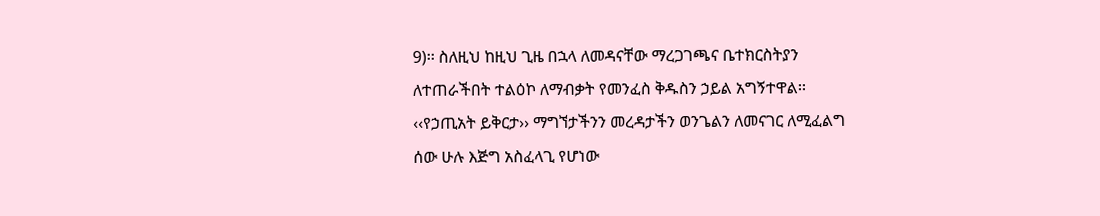9)፡፡ ስለዚህ ከዚህ ጊዜ በኋላ ለመዳናቸው ማረጋገጫና ቤተክርስትያን ለተጠራችበት ተልዕኮ ለማብቃት የመንፈስ ቅዱስን ኃይል አግኝተዋል፡፡ ‹‹የኃጢአት ይቅርታ›› ማግኘታችንን መረዳታችን ወንጌልን ለመናገር ለሚፈልግ ሰው ሁሉ እጅግ አስፈላጊ የሆነው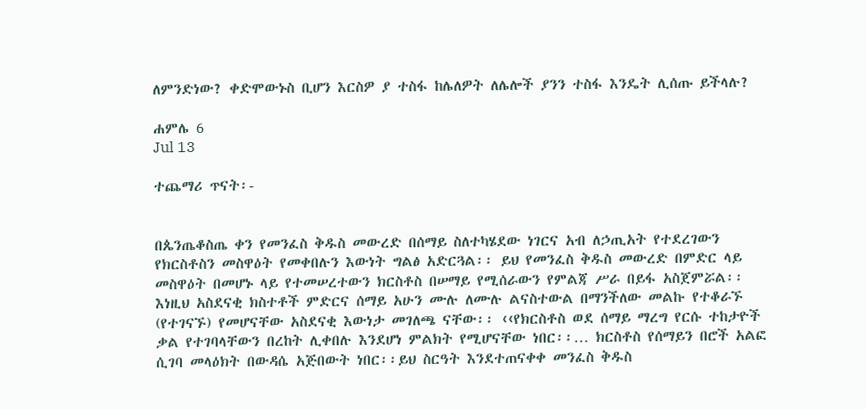ለምንድነው? ቀድሞውኑስ ቢሆን እርስዎ ያ ተስፋ ከሌለዎት ለሌሎች ያንን ተስፋ እንዴት ሊሰጡ ይችላሉ?

ሐምሌ 6
Jul 13

ተጨማሪ ጥናት፡-


በጴንጤቆስጤ ቀን የመንፈስ ቅዱስ መውረድ በሰማይ ስለተካሄደው ነገርና አብ ለኃጢአት የተደረገውን የክርስቶስን መስዋዕት የመቀበሉን እውነት ግልፅ አድርጓል፡፡ ይህ የመንፈስ ቅዱስ መውረድ በምድር ላይ መስዋዕት በመሆኑ ላይ የተመሠረተውን ክርስቶስ በሠማይ የሚሰራውን የምልጃ ሥራ በይፋ አስጀምሯል፡፡ እነዚህ አስደናቂ ክስተቶች ምድርና ሰማይ አሁን ሙሉ ለሙሉ ልናስተውል በማንችለው መልኩ የተቆራኙ (የተገናኙ) የመሆናቸው አስደናቂ እውነታ መገለጫ ናቸው፡፡ ‹‹የክርስቶስ ወደ ሰማይ ማረግ የርሱ ተከታዮች ቃል የተገባላቸውን በረከት ሊቀበሉ እንደሆነ ምልክት የሚሆናቸው ነበር፡፡… ክርስቶስ የሰማይን በሮች አልፎ ሲገባ መላዕክት በውዳሴ አጅበውት ነበር፡፡ይህ ስርዓት እንደተጠናቀቀ መንፈስ ቅዱስ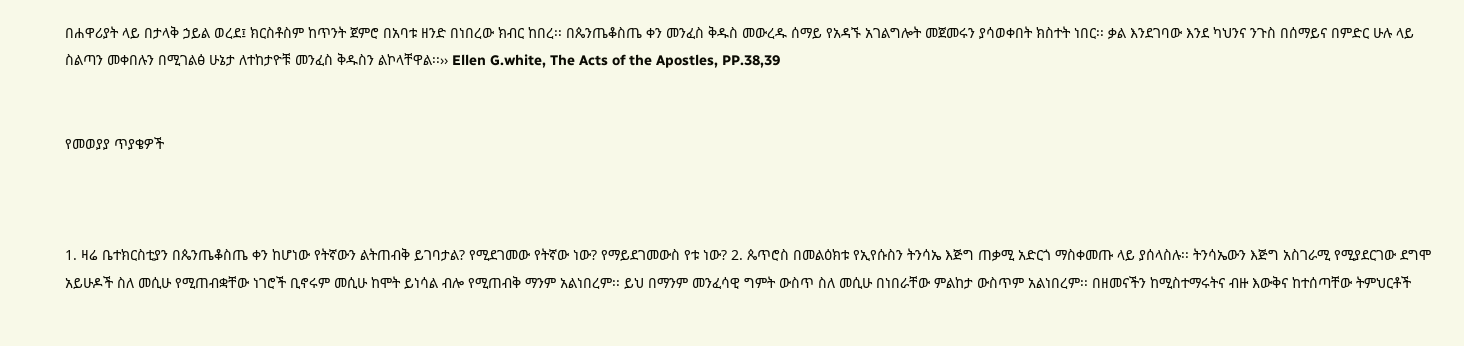በሐዋሪያት ላይ በታላቅ ኃይል ወረደ፤ ክርስቶስም ከጥንት ጀምሮ በአባቱ ዘንድ በነበረው ክብር ከበረ፡፡ በጴንጤቆስጤ ቀን መንፈስ ቅዱስ መውረዱ ሰማይ የአዳኙ አገልግሎት መጀመሩን ያሳወቀበት ክስተት ነበር፡፡ ቃል እንደገባው እንደ ካህንና ንጉስ በሰማይና በምድር ሁሉ ላይ ስልጣን መቀበሉን በሚገልፅ ሁኔታ ለተከታዮቹ መንፈስ ቅዱስን ልኮላቸዋል፡፡›› Ellen G.white, The Acts of the Apostles, PP.38,39


የመወያያ ጥያቄዎች



1. ዛሬ ቤተክርስቲያን በጴንጤቆስጤ ቀን ከሆነው የትኛውን ልትጠብቅ ይገባታል? የሚደገመው የትኛው ነው? የማይደገመውስ የቱ ነው? 2. ጴጥሮስ በመልዕክቱ የኢየሱስን ትንሳኤ እጅግ ጠቃሚ አድርጎ ማስቀመጡ ላይ ያሰላስሉ፡፡ ትንሳኤውን እጅግ አስገራሚ የሚያደርገው ደግሞ አይሁዶች ስለ መሲሁ የሚጠብቋቸው ነገሮች ቢኖሩም መሲሁ ከሞት ይነሳል ብሎ የሚጠብቅ ማንም አልነበረም፡፡ ይህ በማንም መንፈሳዊ ግምት ውስጥ ስለ መሲሁ በነበራቸው ምልከታ ውስጥም አልነበረም፡፡ በዘመናችን ከሚስተማሩትና ብዙ እውቅና ከተሰጣቸው ትምህርቶች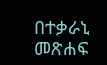በተቃራኒ መጽሐፍ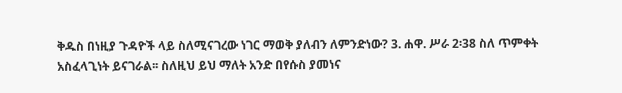ቅዱስ በነዚያ ጉዳዮች ላይ ስለሚናገረው ነገር ማወቅ ያለብን ለምንድነው? 3. ሐዋ. ሥራ 2፡38 ስለ ጥምቀት አስፈላጊነት ይናገራል፡፡ ስለዚህ ይህ ማለት አንድ በየሱስ ያመነና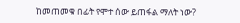ከመጠመቁ በፊት የሞተ ሰው ይጠፋል ማለት ነው?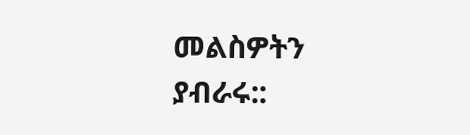መልስዎትን ያብራሩ::